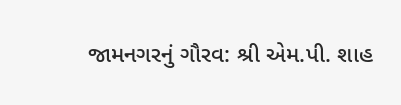જામનગરનું ગૌરવ: શ્રી એમ.પી. શાહ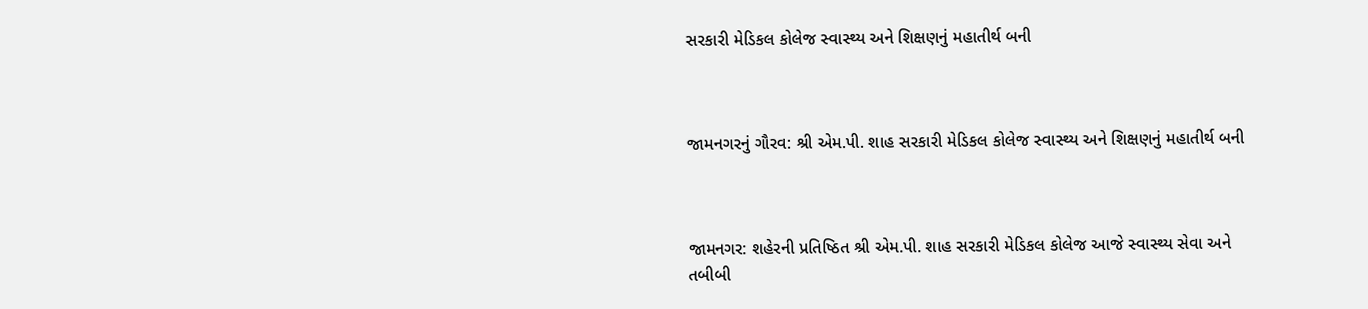સરકારી મેડિકલ કોલેજ સ્વાસ્થ્ય અને શિક્ષણનું મહાતીર્થ બની



જામનગરનું ગૌરવ: શ્રી એમ.પી. શાહ સરકારી મેડિકલ કોલેજ સ્વાસ્થ્ય અને શિક્ષણનું મહાતીર્થ બની



જામનગર: શહેરની પ્રતિષ્ઠિત શ્રી એમ.પી. શાહ સરકારી મેડિકલ કોલેજ આજે સ્વાસ્થ્ય સેવા અને તબીબી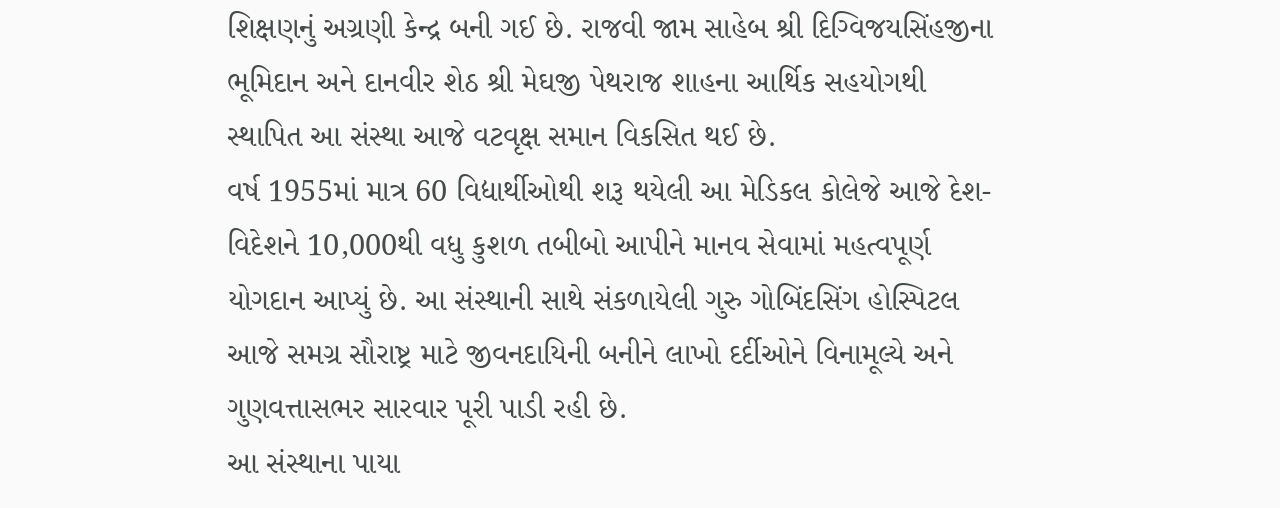શિક્ષણનું અગ્રણી કેન્દ્ર બની ગઈ છે. રાજવી જામ સાહેબ શ્રી દિગ્વિજયસિંહજીના ભૂમિદાન અને દાનવીર શેઠ શ્રી મેઘજી પેથરાજ શાહના આર્થિક સહયોગથી સ્થાપિત આ સંસ્થા આજે વટવૃક્ષ સમાન વિકસિત થઈ છે.
વર્ષ 1955માં માત્ર 60 વિદ્યાર્થીઓથી શરૂ થયેલી આ મેડિકલ કોલેજે આજે દેશ-વિદેશને 10,000થી વધુ કુશળ તબીબો આપીને માનવ સેવામાં મહત્વપૂર્ણ યોગદાન આપ્યું છે. આ સંસ્થાની સાથે સંકળાયેલી ગુરુ ગોબિંદસિંગ હોસ્પિટલ આજે સમગ્ર સૌરાષ્ટ્ર માટે જીવનદાયિની બનીને લાખો દર્દીઓને વિનામૂલ્યે અને ગુણવત્તાસભર સારવાર પૂરી પાડી રહી છે.
આ સંસ્થાના પાયા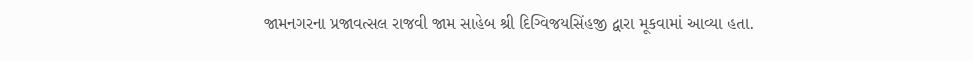જામનગરના પ્રજાવત્સલ રાજવી જામ સાહેબ શ્રી દિગ્વિજયસિંહજી દ્વારા મૂકવામાં આવ્યા હતા.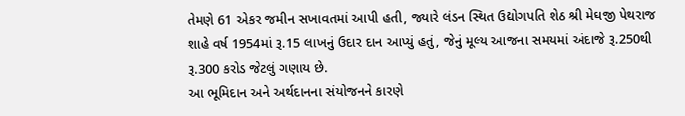તેમણે 61 એકર જમીન સખાવતમાં આપી હતી, જ્યારે લંડન સ્થિત ઉદ્યોગપતિ શેઠ શ્રી મેઘજી પેથરાજ શાહે વર્ષ 1954માં રૂ.15 લાખનું ઉદાર દાન આપ્યું હતું, જેનું મૂલ્ય આજના સમયમાં અંદાજે રૂ.250થી રૂ.300 કરોડ જેટલું ગણાય છે.
આ ભૂમિદાન અને અર્થદાનના સંયોજનને કારણે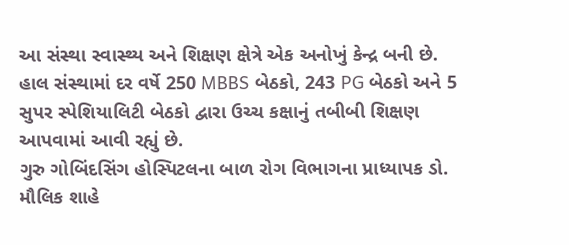આ સંસ્થા સ્વાસ્થ્ય અને શિક્ષણ ક્ષેત્રે એક અનોખું કેન્દ્ર બની છે. હાલ સંસ્થામાં દર વર્ષે 250 MBBS બેઠકો, 243 PG બેઠકો અને 5 સુપર સ્પેશિયાલિટી બેઠકો દ્વારા ઉચ્ચ કક્ષાનું તબીબી શિક્ષણ આપવામાં આવી રહ્યું છે.
ગુરુ ગોબિંદસિંગ હોસ્પિટલના બાળ રોગ વિભાગના પ્રાધ્યાપક ડો. મૌલિક શાહે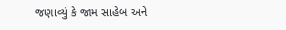જણાવ્યું કે જામ સાહેબ અને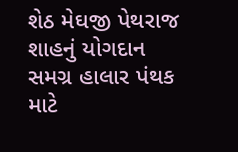શેઠ મેઘજી પેથરાજ શાહનું યોગદાન સમગ્ર હાલાર પંથક માટે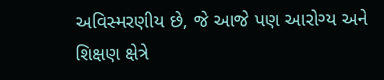અવિસ્મરણીય છે, જે આજે પણ આરોગ્ય અને શિક્ષણ ક્ષેત્રે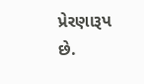પ્રેરણારૂપ છે.